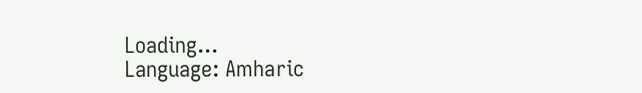Loading...
Language: Amharic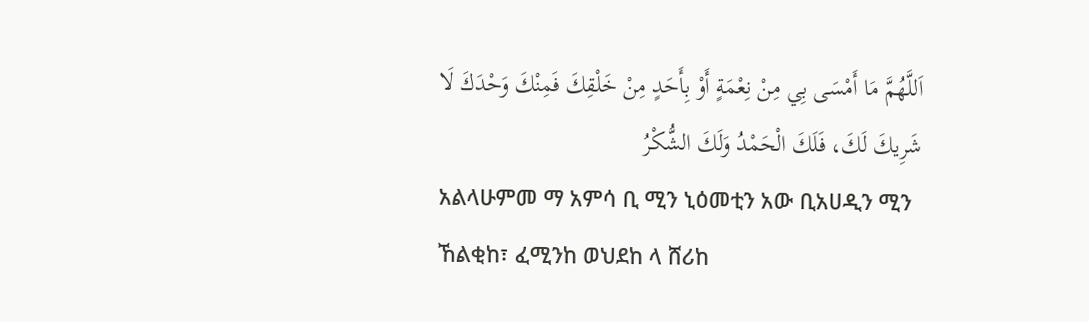اَللَّهُمَّ مَا أَمْسَى بِي مِنْ نِعْمَةٍ أَوْ بِأَحَدٍ مِنْ خَلْقِكَ فَمِنْكَ وَحْدَكَ لَا شَرِيكَ لَكَ، فَلَكَ الْحَمْدُ وَلَكَ الشُّكْرُ
አልላሁምመ ማ አምሳ ቢ ሚን ኒዕመቲን አው ቢአሀዲን ሚን ኸልቂከ፣ ፈሚንከ ወህደከ ላ ሸሪከ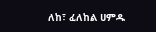ለከ፣ ፈለከል ሀምዱ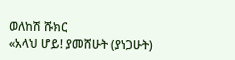ወለከሽ ሹክር
«አላህ ሆይ! ያመሸሁት (ያነጋሁት)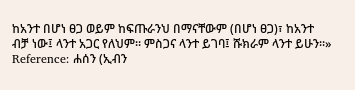ከአንተ በሆነ ፀጋ ወይም ከፍጡራንህ በማናቸውም (በሆነ ፀጋ)፣ ከአንተ ብቻ ነው፤ ላንተ አጋር የለህም። ምስጋና ላንተ ይገባ፤ ሹክራም ላንተ ይሁን።»
Reference: ሐሰን (ኢብን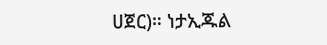ሀጀር)። ነታኢጁል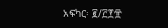አፍካር፡ ፪/፫፻፹